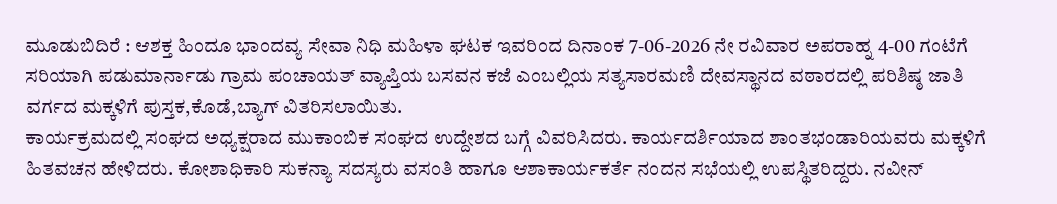ಮೂಡುಬಿದಿರೆ : ಆಶಕ್ತ ಹಿಂದೂ ಭಾಂದವ್ಯ ಸೇವಾ ನಿಧಿ ಮಹಿಳಾ ಘಟಕ ಇವರಿಂದ ದಿನಾಂಕ 7-06-2026 ನೇ ರವಿವಾರ ಅಪರಾಹ್ನ 4-00 ಗಂಟೆಗೆ ಸರಿಯಾಗಿ ಪಡುಮಾರ್ನಾಡು ಗ್ರಾಮ ಪಂಚಾಯತ್ ವ್ಯಾಪ್ತಿಯ ಬಸವನ ಕಜೆ ಎಂಬಲ್ಲಿಯ ಸತ್ಯಸಾರಮಣಿ ದೇವಸ್ಥಾನದ ವಠಾರದಲ್ಲಿ ಪರಿಶಿಷ್ಠ ಜಾತಿ ವರ್ಗದ ಮಕ್ಕಳಿಗೆ ಪುಸ್ತಕ,ಕೊಡೆ,ಬ್ಯಾಗ್ ವಿತರಿಸಲಾಯಿತು.
ಕಾರ್ಯಕ್ರಮದಲ್ಲಿ ಸಂಘದ ಅಧ್ಯಕ್ಷರಾದ ಮುಕಾಂಬಿಕ ಸಂಘದ ಉದ್ದೇಶದ ಬಗ್ಗೆ ವಿವರಿಸಿದರು. ಕಾರ್ಯದರ್ಶಿಯಾದ ಶಾಂತಭಂಡಾರಿಯವರು ಮಕ್ಕಳಿಗೆ ಹಿತವಚನ ಹೇಳಿದರು. ಕೋಶಾಧಿಕಾರಿ ಸುಕನ್ಯಾ ಸದಸ್ಯರು ವಸಂತಿ ಹಾಗೂ ಆಶಾಕಾರ್ಯಕರ್ತೆ ನಂದನ ಸಭೆಯಲ್ಲಿ ಉಪಸ್ಥಿತರಿದ್ದರು. ನವೀನ್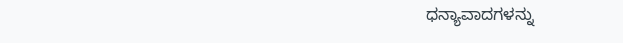ಧನ್ಯಾವಾದಗಳನ್ನು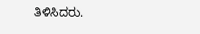ತಿಳಿಸಿದರು.